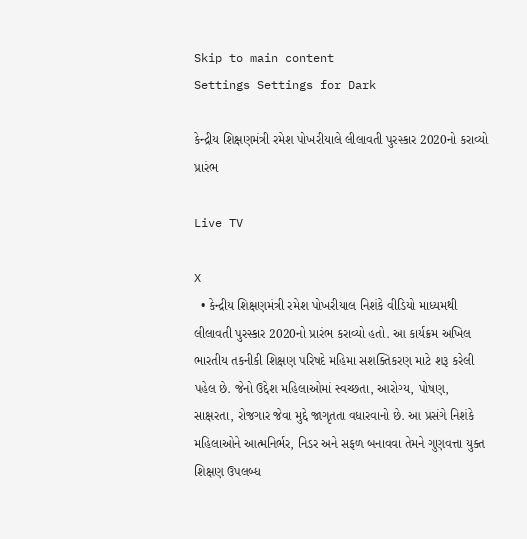Skip to main content
Settings Settings for Dark

કેન્દ્રીય શિક્ષણમંત્રી રમેશ પોખરીયાલે લીલાવતી પુરસ્કાર 2020નો કરાવ્યો પ્રારંભ

Live TV

X
  • કેન્દ્રીય શિક્ષણમંત્રી રમેશ પોખરીયાલ નિશંકે વીડિયો માધ્યમથી લીલાવતી પુરસ્કાર 2020નો પ્રારંભ કરાવ્યો હતો. આ કાર્યક્રમ અખિલ ભારતીય તકનીકી શિક્ષણ પરિષદે મહિમા સશક્તિકરણ માટે શરૂ કરેલી પહેલ છે. જેનો ઉદ્દેશ મહિલાઓમાં સ્વચ્છતા, આરોગ્ય, પોષણ, સાક્ષરતા, રોજગાર જેવા મુદ્દે જાગૃતતા વધારવાનો છે. આ પ્રસંગે નિશંકે મહિલાઓને આત્મનિર્ભર, નિડર અને સફળ બનાવવા તેમને ગુણવત્તા યુક્ત શિક્ષણ ઉપલબ્ધ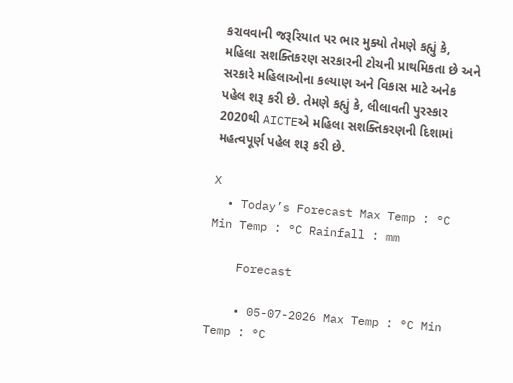કરાવવાની જરૂરિયાત પર ભાર મુક્યો તેમણે કહ્યું કે, મહિલા સશક્તિકરણ સરકારની ટોચની પ્રાથમિકતા છે અને સરકારે મહિલાઓના કલ્યાણ અને વિકાસ માટે અનેક પહેલ શરૂ કરી છે. તેમણે કહ્યું કે, લીલાવતી પુરસ્કાર 2020થી AICTEએ મહિલા સશક્તિકરણની દિશામાં મહત્વપૂર્ણ પહેલ શરૂ કરી છે.

X
  • Today’s Forecast Max Temp : °C Min Temp : °C Rainfall : mm

    Forecast

    • 05-07-2026 Max Temp : °C Min Temp : °C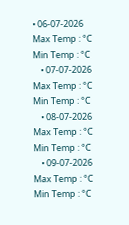• 06-07-2026 Max Temp : °C Min Temp : °C
    • 07-07-2026 Max Temp : °C Min Temp : °C
    • 08-07-2026 Max Temp : °C Min Temp : °C
    • 09-07-2026 Max Temp : °C Min Temp : °C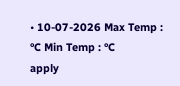• 10-07-2026 Max Temp : °C Min Temp : °C
apply